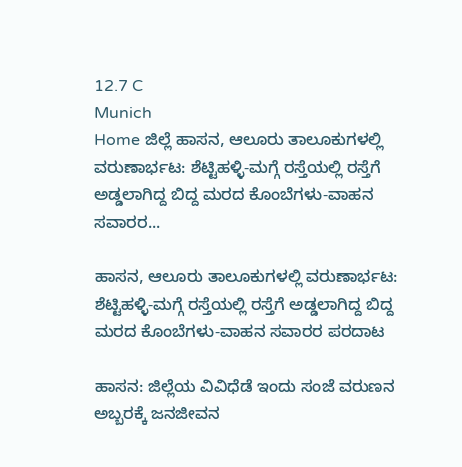12.7 C
Munich
Home ಜಿಲ್ಲೆ ಹಾಸನ, ಆಲೂರು ತಾಲೂಕುಗಳಲ್ಲಿ ವರುಣಾರ್ಭಟ: ಶೆಟ್ಟಿಹಳ್ಳಿ-ಮಗ್ಗೆ ರಸ್ತೆಯಲ್ಲಿ ರಸ್ತೆಗೆ ಅಡ್ಡಲಾಗಿದ್ದ ಬಿದ್ದ ಮರದ ಕೊಂಬೆಗಳು-ವಾಹನ ಸವಾರರ...

ಹಾಸನ, ಆಲೂರು ತಾಲೂಕುಗಳಲ್ಲಿ ವರುಣಾರ್ಭಟ: ಶೆಟ್ಟಿಹಳ್ಳಿ-ಮಗ್ಗೆ ರಸ್ತೆಯಲ್ಲಿ ರಸ್ತೆಗೆ ಅಡ್ಡಲಾಗಿದ್ದ ಬಿದ್ದ ಮರದ ಕೊಂಬೆಗಳು-ವಾಹನ ಸವಾರರ ಪರದಾಟ

ಹಾಸನ: ಜಿಲ್ಲೆಯ ವಿವಿಧೆಡೆ ಇಂದು ಸಂಜೆ ವರುಣನ ಅಬ್ಬರಕ್ಕೆ ಜನಜೀವನ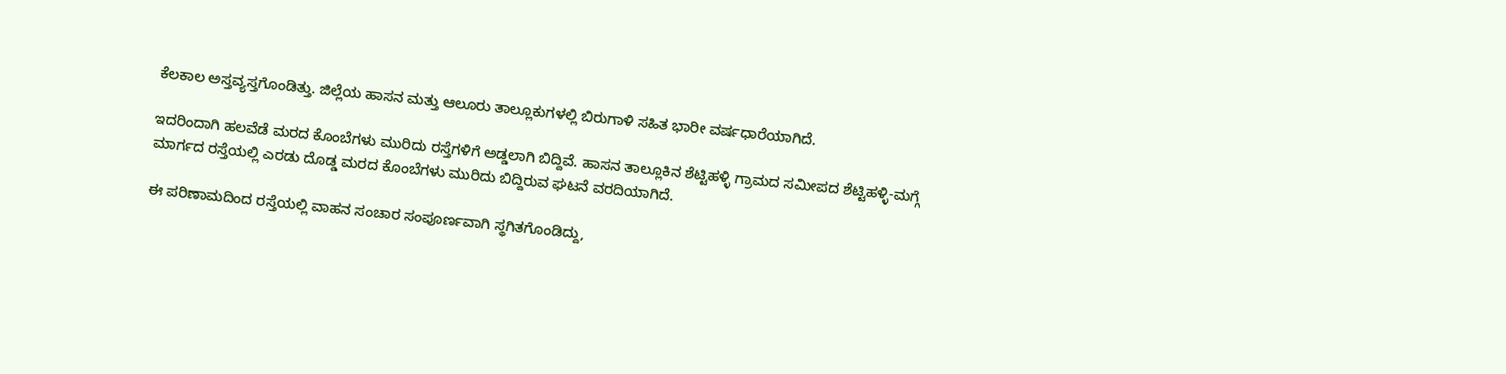ಕೆಲಕಾಲ ಅಸ್ತವ್ಯಸ್ತಗೊಂಡಿತ್ತು. ಜಿಲ್ಲೆಯ ಹಾಸನ ಮತ್ತು ಆಲೂರು ತಾಲ್ಲೂಕುಗಳಲ್ಲಿ ಬಿರುಗಾಳಿ ಸಹಿತ ಭಾರೀ ವರ್ಷಧಾರೆಯಾಗಿದೆ.

ಇದರಿಂದಾಗಿ ಹಲವೆಡೆ ಮರದ ಕೊಂಬೆಗಳು ಮುರಿದು ರಸ್ತೆಗಳಿಗೆ ಅಡ್ಡಲಾಗಿ ಬಿದ್ದಿವೆ. ಹಾಸನ ತಾಲ್ಲೂಕಿನ ಶೆಟ್ಟಿಹಳ್ಳಿ ಗ್ರಾಮದ ಸಮೀಪದ ಶೆಟ್ಟಿಹಳ್ಳಿ-ಮಗ್ಗೆ ಮಾರ್ಗದ ರಸ್ತೆಯಲ್ಲಿ ಎರಡು ದೊಡ್ಡ ಮರದ ಕೊಂಬೆಗಳು ಮುರಿದು ಬಿದ್ದಿರುವ ಘಟನೆ ವರದಿಯಾಗಿದೆ.

ಈ ಪರಿಣಾಮದಿಂದ ರಸ್ತೆಯಲ್ಲಿ ವಾಹನ ಸಂಚಾರ ಸಂಪೂರ್ಣವಾಗಿ ಸ್ಥಗಿತಗೊಂಡಿದ್ದು,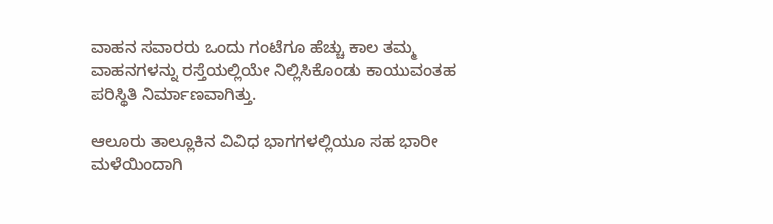ವಾಹನ ಸವಾರರು ಒಂದು ಗಂಟೆಗೂ ಹೆಚ್ಚು ಕಾಲ ತಮ್ಮ ವಾಹನಗಳನ್ನು ರಸ್ತೆಯಲ್ಲಿಯೇ ನಿಲ್ಲಿಸಿಕೊಂಡು ಕಾಯುವಂತಹ ಪರಿಸ್ಥಿತಿ ನಿರ್ಮಾಣವಾಗಿತ್ತು.

ಆಲೂರು ತಾಲ್ಲೂಕಿನ ವಿವಿಧ ಭಾಗಗಳಲ್ಲಿಯೂ ಸಹ ಭಾರೀ ಮಳೆಯಿಂದಾಗಿ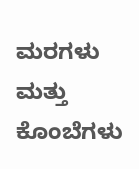ಮರಗಳು ಮತ್ತು ಕೊಂಬೆಗಳು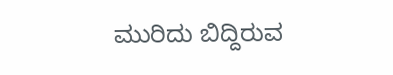ಮುರಿದು ಬಿದ್ದಿರುವ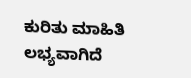ಕುರಿತು ಮಾಹಿತಿ ಲಭ್ಯವಾಗಿದೆ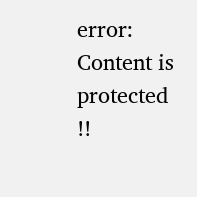error: Content is protected !!